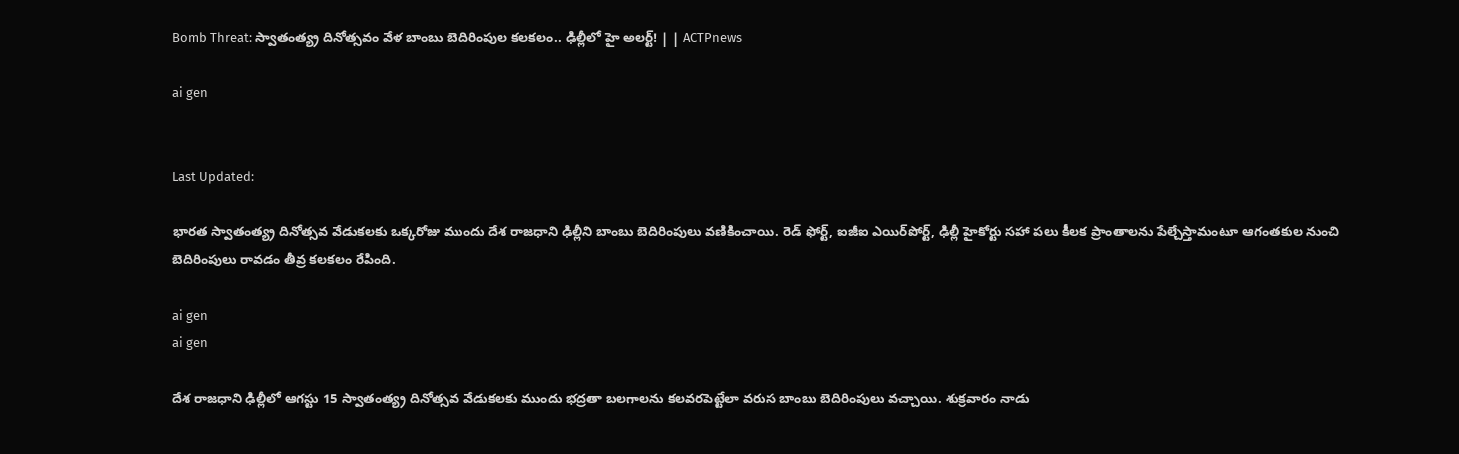Bomb Threat: స్వాతంత్య్ర దినోత్సవం వేళ బాంబు బెదిరింపుల కలకలం.. ఢిల్లీలో హై అలర్ట్! | | ACTPnews

ai gen


Last Updated:

భారత స్వాతంత్య్ర దినోత్సవ వేడుకలకు ఒక్కరోజు ముందు దేశ రాజధాని ఢిల్లీని బాంబు బెదిరింపులు వణికించాయి. రెడ్ ఫోర్ట్, ఐజీఐ ఎయిర్‌పోర్ట్, ఢిల్లీ హైకోర్టు సహా పలు కీలక ప్రాంతాలను పేల్చేస్తామంటూ ఆగంతకుల నుంచి బెదిరింపులు రావడం తీవ్ర కలకలం రేపింది.

ai gen
ai gen

దేశ రాజధాని ఢిల్లీలో ఆగస్టు 15 స్వాతంత్య్ర దినోత్సవ వేడుకలకు ముందు భద్రతా బలగాలను కలవరపెట్టేలా వరుస బాంబు బెదిరింపులు వచ్చాయి. శుక్రవారం నాడు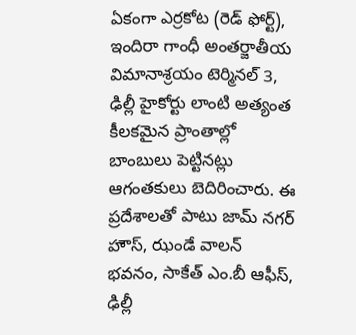ఏకంగా ఎర్రకోట (రెడ్ ఫోర్ట్), ఇందిరా గాంధీ అంతర్జాతీయ విమానాశ్రయం టెర్మినల్ 3, ఢిల్లీ హైకోర్టు లాంటి అత్యంత కీలకమైన ప్రాంతాల్లో బాంబులు పెట్టినట్లు ఆగంతకులు బెదిరించారు. ఈ ప్రదేశాలతో పాటు జామ్ నగర్ హౌస్, ఝండే వాలన్ భవనం, సాకేత్ ఎం.బీ ఆఫీస్, ఢిల్లీ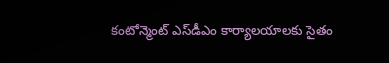కంటోన్మెంట్ ఎస్‌డీఎం కార్యాలయాలకు సైతం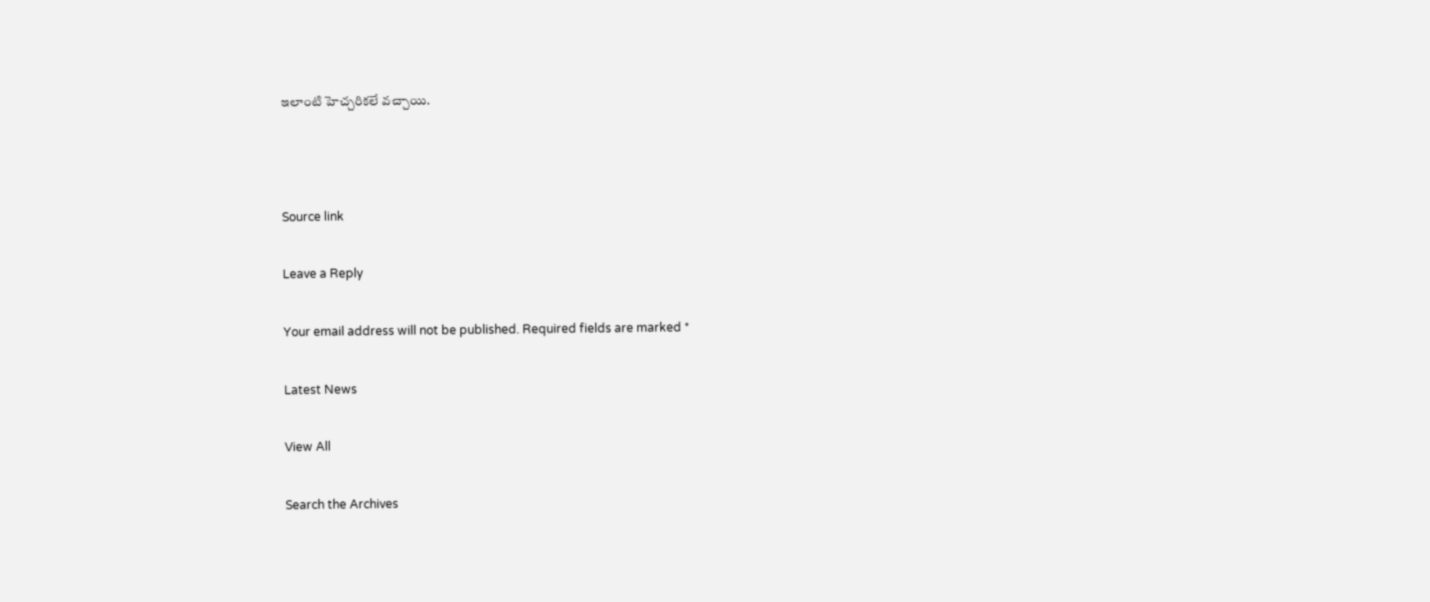ఇలాంటి హెచ్చరికలే వచ్చాయి.



Source link

Leave a Reply

Your email address will not be published. Required fields are marked *

Latest News

View All

Search the Archives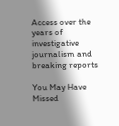Access over the years of investigative journalism and breaking reports

You May Have Missed